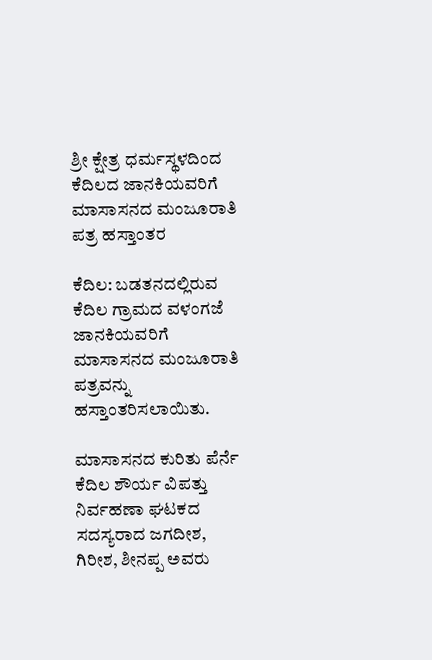ಶ್ರೀ ಕ್ಷೇತ್ರ ಧರ್ಮಸ್ಥಳದಿಂದ ಕೆದಿಲದ ಜಾನಕಿಯವರಿಗೆ ಮಾಸಾಸನದ ಮಂಜೂರಾತಿ ಪತ್ರ ಹಸ್ತಾಂತರ

ಕೆದಿಲ: ಬಡತನದಲ್ಲಿರುವ ಕೆದಿಲ ಗ್ರಾಮದ ವಳಂಗಜೆ ಜಾನಕಿಯವರಿಗೆ ಮಾಸಾಸನದ ಮಂಜೂರಾತಿ ಪತ್ರವನ್ನು ಹಸ್ತಾಂತರಿಸಲಾಯಿತು.

ಮಾಸಾಸನದ ಕುರಿತು ಪೆರ್ನೆ ಕೆದಿಲ ಶೌರ್ಯ ವಿಪತ್ತು ನಿರ್ವಹಣಾ ಘಟಕದ ಸದಸ್ಯರಾದ ಜಗದೀಶ, ಗಿರೀಶ, ಶೀನಪ್ಪ ಅವರು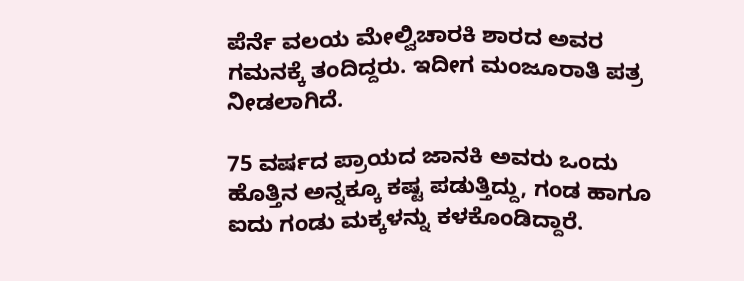ಪೆರ್ನೆ ವಲಯ ಮೇಲ್ವಿಚಾರಕಿ ಶಾರದ ಅವರ ಗಮನಕ್ಕೆ ತಂದಿದ್ದರು. ಇದೀಗ ಮಂಜೂರಾತಿ ಪತ್ರ ನೀಡಲಾಗಿದೆ.

75 ವರ್ಷದ ಪ್ರಾಯದ ಜಾನಕಿ ಅವರು ಒಂದು ಹೊತ್ತಿನ ಅನ್ನಕ್ಕೂ ಕಷ್ಟ ಪಡುತ್ತಿದ್ದು, ಗಂಡ ಹಾಗೂ ಐದು ಗಂಡು ಮಕ್ಕಳನ್ನು ಕಳಕೊಂಡಿದ್ದಾರೆ.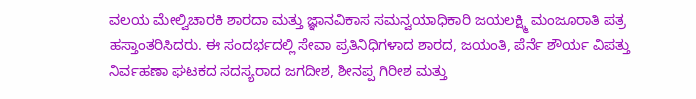ವಲಯ ಮೇಲ್ವಿಚಾರಕಿ ಶಾರದಾ ಮತ್ತು ಜ್ಞಾನವಿಕಾಸ ಸಮನ್ವಯಾಧಿಕಾರಿ ಜಯಲಕ್ಷ್ಮಿ ಮಂಜೂರಾತಿ ಪತ್ರ ಹಸ್ತಾಂತರಿಸಿದರು. ಈ ಸಂದರ್ಭದಲ್ಲಿ ಸೇವಾ ಪ್ರತಿನಿಧಿಗಳಾದ ಶಾರದ, ಜಯಂತಿ, ಪೆರ್ನೆ ಶೌರ್ಯ ವಿಪತ್ತು ನಿರ್ವಹಣಾ ಘಟಕದ ಸದಸ್ಯರಾದ ಜಗದೀಶ, ಶೀನಪ್ಪ ಗಿರೀಶ ಮತ್ತು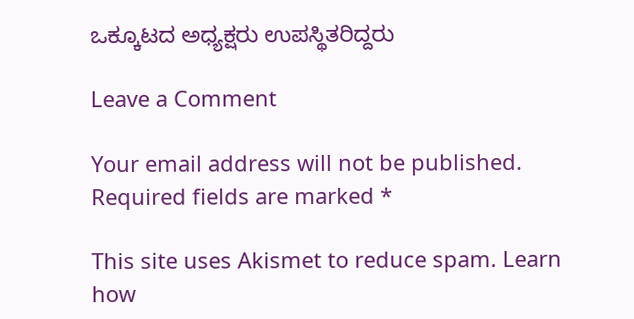ಒಕ್ಕೂಟದ ಅಧ್ಯಕ್ಷರು ಉಪಸ್ಥಿತರಿದ್ದರು

Leave a Comment

Your email address will not be published. Required fields are marked *

This site uses Akismet to reduce spam. Learn how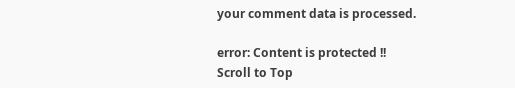your comment data is processed.

error: Content is protected !!
Scroll to Top